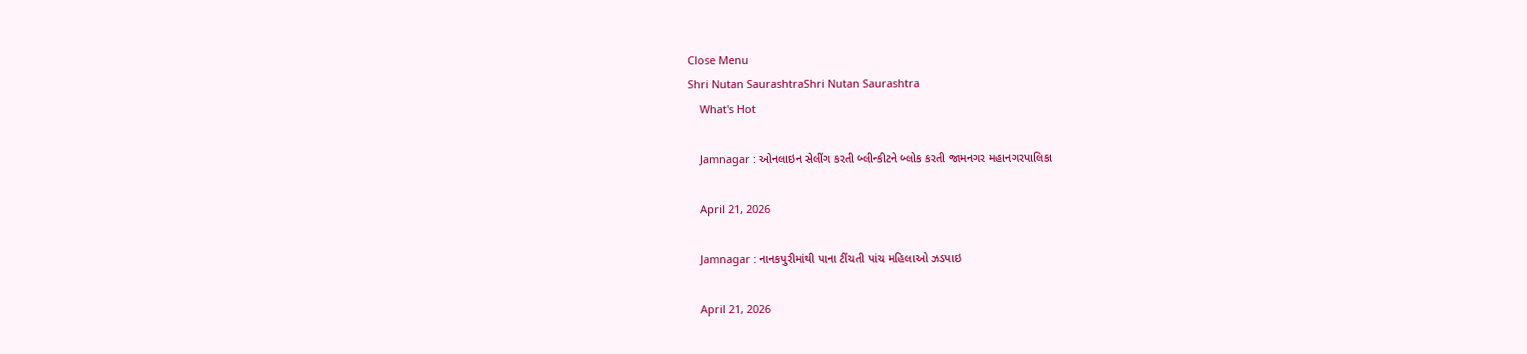Close Menu
Shri Nutan SaurashtraShri Nutan Saurashtra
    What's Hot

    Jamnagar : ઓનલાઇન સેલીંગ કરતી બ્લીન્કીટને બ્લોક કરતી જામનગર મહાનગરપાલિકા

    April 21, 2026

    Jamnagar : નાનકપુરીમાંથી પાના ટીંચતી પાંચ મહિલાઓ ઝડપાઇ

    April 21, 2026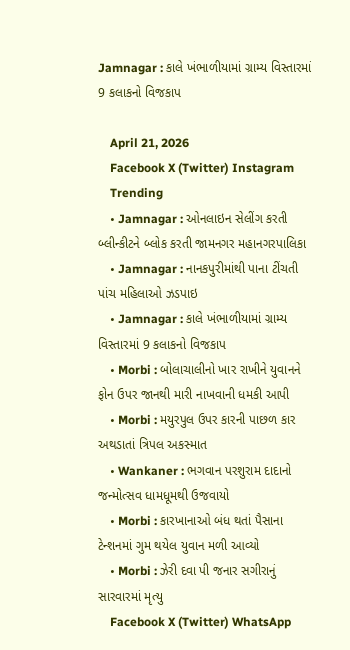Jamnagar : કાલે ખંભાળીયામાં ગ્રામ્ય વિસ્તારમાં 9 કલાકનો વિજકાપ

    April 21, 2026
    Facebook X (Twitter) Instagram
    Trending
    • Jamnagar : ઓનલાઇન સેલીંગ કરતી બ્લીન્કીટને બ્લોક કરતી જામનગર મહાનગરપાલિકા
    • Jamnagar : નાનકપુરીમાંથી પાના ટીંચતી પાંચ મહિલાઓ ઝડપાઇ
    • Jamnagar : કાલે ખંભાળીયામાં ગ્રામ્ય વિસ્તારમાં 9 કલાકનો વિજકાપ
    • Morbi : બોલાચાલીનો ખાર રાખીને યુવાનને ફોન ઉપર જાનથી મારી નાખવાની ધમકી આપી
    • Morbi : મયુરપુલ ઉપર કારની પાછળ કાર અથડાતાં ત્રિપલ અકસ્માત
    • Wankaner : ભગવાન પરશુરામ દાદાનો જન્મોત્સવ ધામધૂમથી ઉજવાયો
    • Morbi : કારખાનાઓ બંધ થતાં પૈસાના ટેન્શનમાં ગુમ થયેલ યુવાન મળી આવ્યો
    • Morbi : ઝેરી દવા પી જનાર સગીરાનું સારવારમાં મૃત્યુ
    Facebook X (Twitter) WhatsApp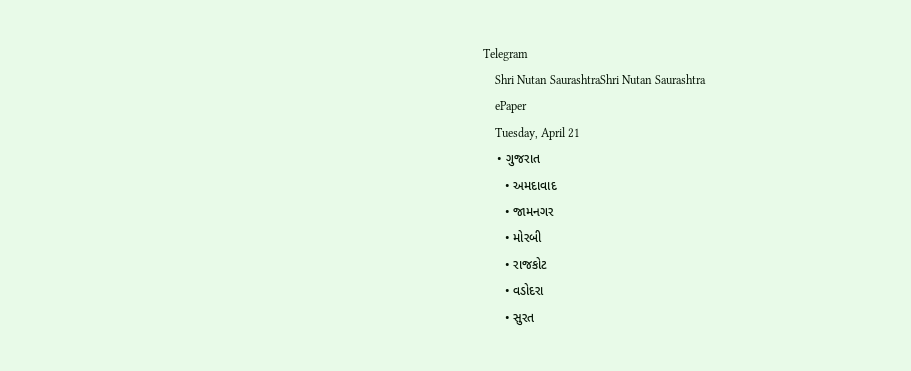Telegram
    Shri Nutan SaurashtraShri Nutan Saurashtra
    ePaper
    Tuesday, April 21
    • ગુજરાત
      • અમદાવાદ
      • જામનગર
      • મોરબી
      • રાજકોટ
      • વડોદરા
      • સુરત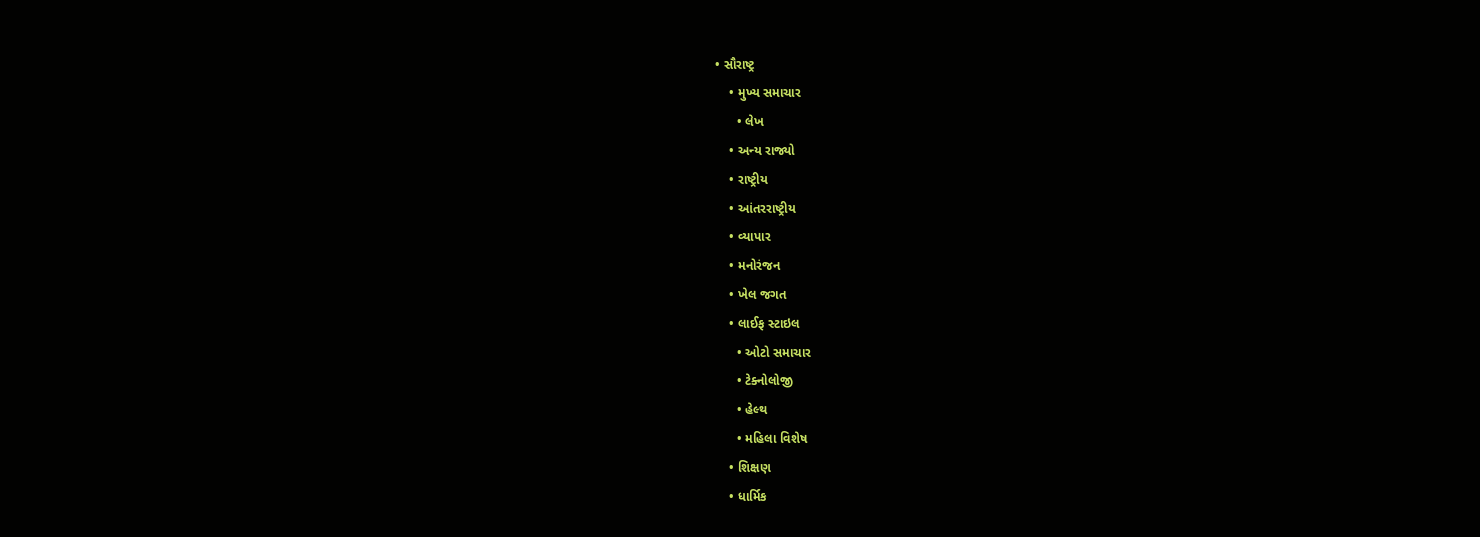• સૌરાષ્ટ્ર
    • મુખ્ય સમાચાર
      • લેખ
    • અન્ય રાજ્યો
    • રાષ્ટ્રીય
    • આંતરરાષ્ટ્રીય
    • વ્યાપાર
    • મનોરંજન
    • ખેલ જગત
    • લાઈફ સ્ટાઇલ
      • ઓટો સમાચાર
      • ટેક્નોલોજી
      • હેલ્થ
      • મહિલા વિશેષ
    • શિક્ષણ
    • ધાર્મિક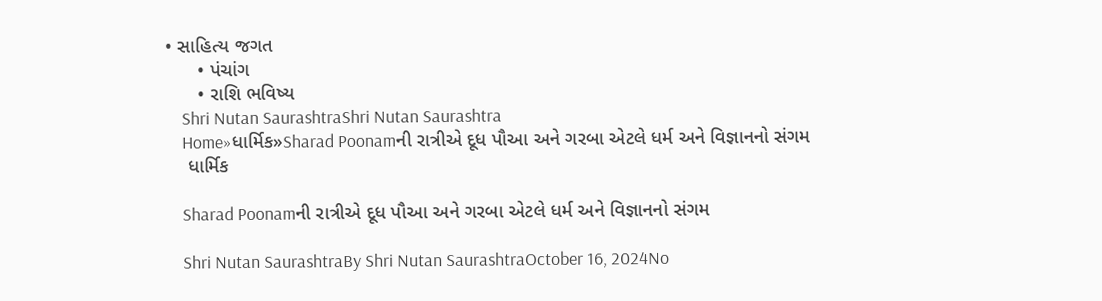• સાહિત્ય જગત
      • પંચાંગ
      • રાશિ ભવિષ્ય
    Shri Nutan SaurashtraShri Nutan Saurashtra
    Home»ધાર્મિક»Sharad Poonamની રાત્રીએ દૂધ પૌઆ અને ગરબા એટલે ધર્મ અને વિજ્ઞાનનો સંગમ
    ધાર્મિક

    Sharad Poonamની રાત્રીએ દૂધ પૌઆ અને ગરબા એટલે ધર્મ અને વિજ્ઞાનનો સંગમ

    Shri Nutan SaurashtraBy Shri Nutan SaurashtraOctober 16, 2024No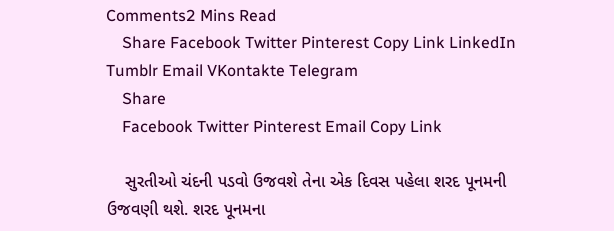Comments2 Mins Read
    Share Facebook Twitter Pinterest Copy Link LinkedIn Tumblr Email VKontakte Telegram
    Share
    Facebook Twitter Pinterest Email Copy Link

    સુરતીઓ ચંદની પડવો ઉજવશે તેના એક દિવસ પહેલા શરદ પૂનમની ઉજવણી થશે. શરદ પૂનમના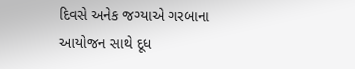દિવસે અનેક જગ્યાએ ગરબાના આયોજન સાથે દૂધ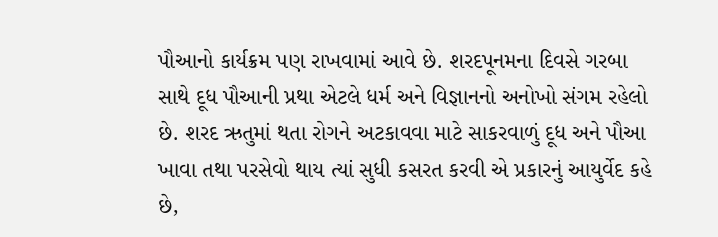પૌઆનો કાર્યક્રમ પણ રાખવામાં આવે છે. શરદપૂનમના દિવસે ગરબા સાથે દૂધ પૌઆની પ્રથા એટલે ધર્મ અને વિજ્ઞાનનો અનોખો સંગમ રહેલો છે. શરદ ઋતુમાં થતા રોગને અટકાવવા માટે સાકરવાળું દૂધ અને પૌઆ ખાવા તથા પરસેવો થાય ત્યાં સુધી કસરત કરવી એ પ્રકારનું આયુર્વેદ કહે છે,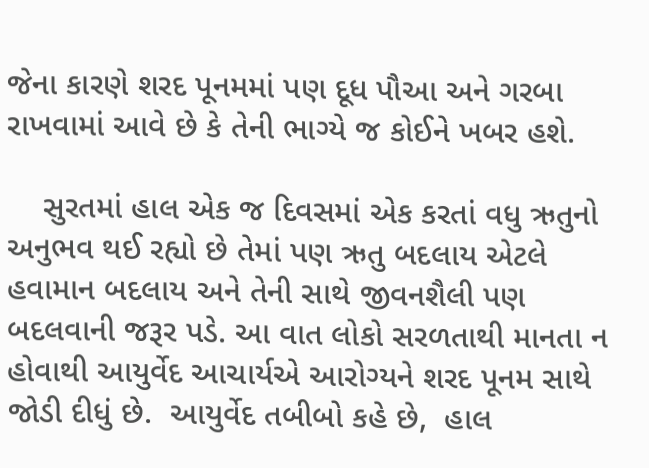જેના કારણે શરદ પૂનમમાં પણ દૂધ પૌઆ અને ગરબા રાખવામાં આવે છે કે તેની ભાગ્યે જ કોઈને ખબર હશે.

    સુરતમાં હાલ એક જ દિવસમાં એક કરતાં વધુ ઋતુનો અનુભવ થઈ રહ્યો છે તેમાં પણ ઋતુ બદલાય એટલે હવામાન બદલાય અને તેની સાથે જીવનશૈલી પણ બદલવાની જરૂર પડે. આ વાત લોકો સરળતાથી માનતા ન હોવાથી આયુર્વેદ આચાર્યએ આરોગ્યને શરદ પૂનમ સાથે જોડી દીધું છે.  આયુર્વેદ તબીબો કહે છે,  હાલ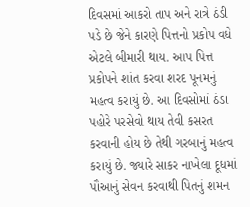દિવસમાં આકરો તાપ અને રાત્રે ઠંડી પડે છે જેને કારણે પિત્તનો પ્રકોપ વધે એટલે બીમારી થાય. આપ પિત્ત પ્રકોપને શાંત કરવા શરદ પૂનમનું મહત્વ કરાયું છે. આ દિવસોમાં ઠંડા પહોરે પરસેવો થાય તેવી કસરત કરવાની હોય છે તેથી ગરબાનું મહત્વ કરાયું છે. જ્યારે સાકર નાખેલા દૂધમાં પૌઆનું સેવન કરવાથી પિતનું શમન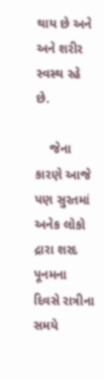થાય છે અને અને શરીર સ્વસ્થ રહે છે.

    જેના કારણે આજે પણ સુરતમાં અનેક લોકો દ્રારા શરદ પૂનમના દિવસે રાત્રીના સમયે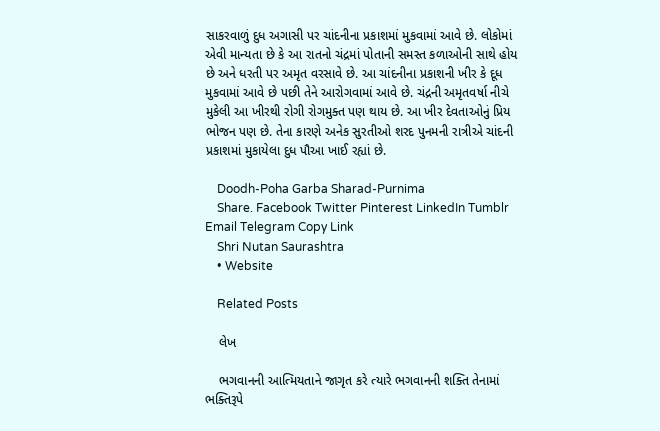સાકરવાળું દુધ અગાસી પર ચાંદનીના પ્રકાશમાં મુકવામાં આવે છે. લોકોમાં એવી માન્યતા છે કે આ રાતનો ચંદ્રમાં પોતાની સમસ્ત કળાઓની સાથે હોય છે અને ધરતી પર અમૃત વરસાવે છે. આ ચાંદનીના પ્રકાશની ખીર કે દૂધ મુકવામાં આવે છે પછી તેને આરોગવામાં આવે છે. ચંદ્રની અમૃતવર્ષા નીચે મુકેલી આ ખીરથી રોગી રોગમુક્ત પણ થાય છે. આ ખીર દેવતાઓનું પ્રિય ભોજન પણ છે. તેના કારણે અનેક સુરતીઓ શરદ પુનમની રાત્રીએ ચાંદની પ્રકાશમાં મુકાયેલા દુધ પૌઆ ખાઈ રહ્યાં છે.

    Doodh-Poha Garba Sharad-Purnima
    Share. Facebook Twitter Pinterest LinkedIn Tumblr Email Telegram Copy Link
    Shri Nutan Saurashtra
    • Website

    Related Posts

    લેખ

    ભગવાનની આત્મિયતાને જાગૃત કરે ત્યારે ભગવાનની શક્તિ તેનામાં ભક્તિરૂપે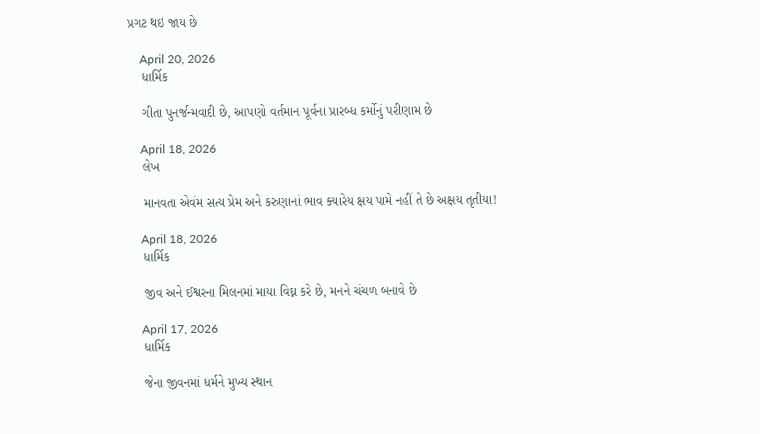પ્રગટ થઇ જાય છે

    April 20, 2026
    ધાર્મિક

    ગીતા પુનર્જન્મવાદી છે, આપણો વર્તમાન પૂર્વના પ્રારબ્ધ કર્મોનું પરીણામ છે

    April 18, 2026
    લેખ

    માનવતા એવંમ સત્ય પ્રેમ અને કરુણાનાં ભાવ ક્યારેય ક્ષય પામે નહીં તે છે અક્ષય તૃતીયા!

    April 18, 2026
    ધાર્મિક

    જીવ અને ઈશ્વરના મિલનમાં માયા વિઘ્ન કરે છે, મનને ચંચળ બનાવે છે

    April 17, 2026
    ધાર્મિક

    જેના જીવનમાં ધર્મને મુખ્ય સ્થાન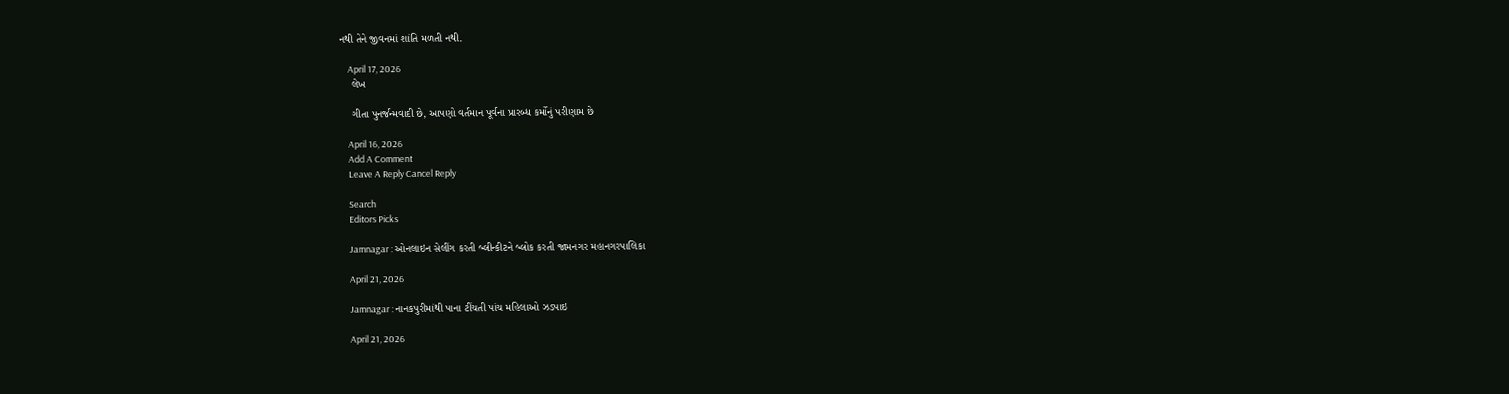નથી તેને જીવનમાં શાંતિ મળતી નથી.

    April 17, 2026
    લેખ

    ગીતા પુનર્જન્મવાદી છે, આપણો વર્તમાન પૂર્વના પ્રારબ્ધ કર્મોનું પરીણામ છે

    April 16, 2026
    Add A Comment
    Leave A Reply Cancel Reply

    Search
    Editors Picks

    Jamnagar : ઓનલાઇન સેલીંગ કરતી બ્લીન્કીટને બ્લોક કરતી જામનગર મહાનગરપાલિકા

    April 21, 2026

    Jamnagar : નાનકપુરીમાંથી પાના ટીંચતી પાંચ મહિલાઓ ઝડપાઇ

    April 21, 2026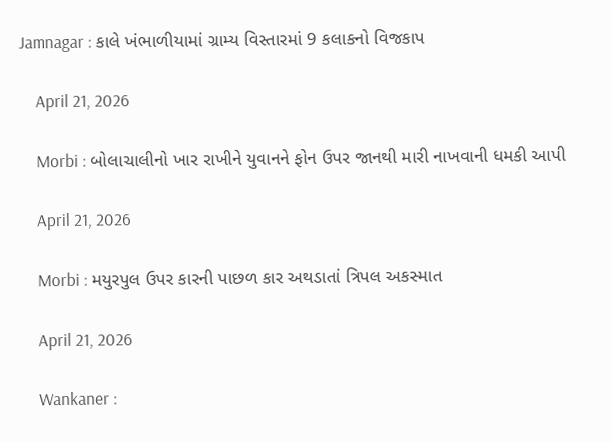Jamnagar : કાલે ખંભાળીયામાં ગ્રામ્ય વિસ્તારમાં 9 કલાકનો વિજકાપ

    April 21, 2026

    Morbi : બોલાચાલીનો ખાર રાખીને યુવાનને ફોન ઉપર જાનથી મારી નાખવાની ધમકી આપી

    April 21, 2026

    Morbi : મયુરપુલ ઉપર કારની પાછળ કાર અથડાતાં ત્રિપલ અકસ્માત

    April 21, 2026

    Wankaner :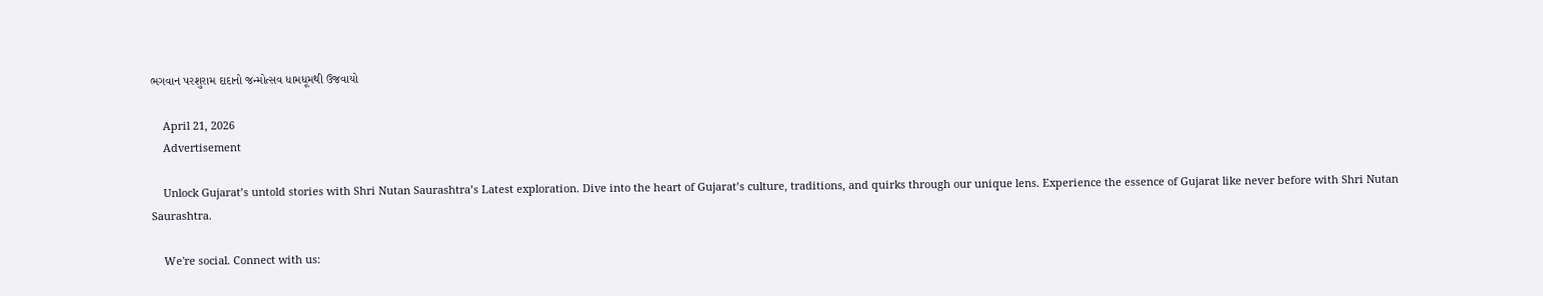ભગવાન પરશુરામ દાદાનો જન્મોત્સવ ધામધૂમથી ઉજવાયો

    April 21, 2026
    Advertisement

    Unlock Gujarat’s untold stories with Shri Nutan Saurashtra’s Latest exploration. Dive into the heart of Gujarat’s culture, traditions, and quirks through our unique lens. Experience the essence of Gujarat like never before with Shri Nutan Saurashtra.

    We're social. Connect with us: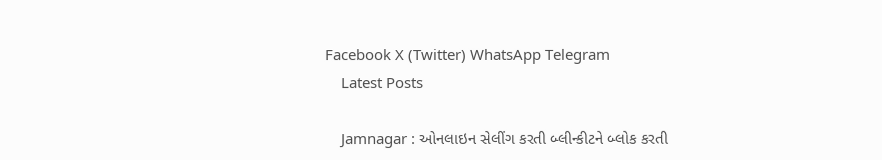Facebook X (Twitter) WhatsApp Telegram
    Latest Posts

    Jamnagar : ઓનલાઇન સેલીંગ કરતી બ્લીન્કીટને બ્લોક કરતી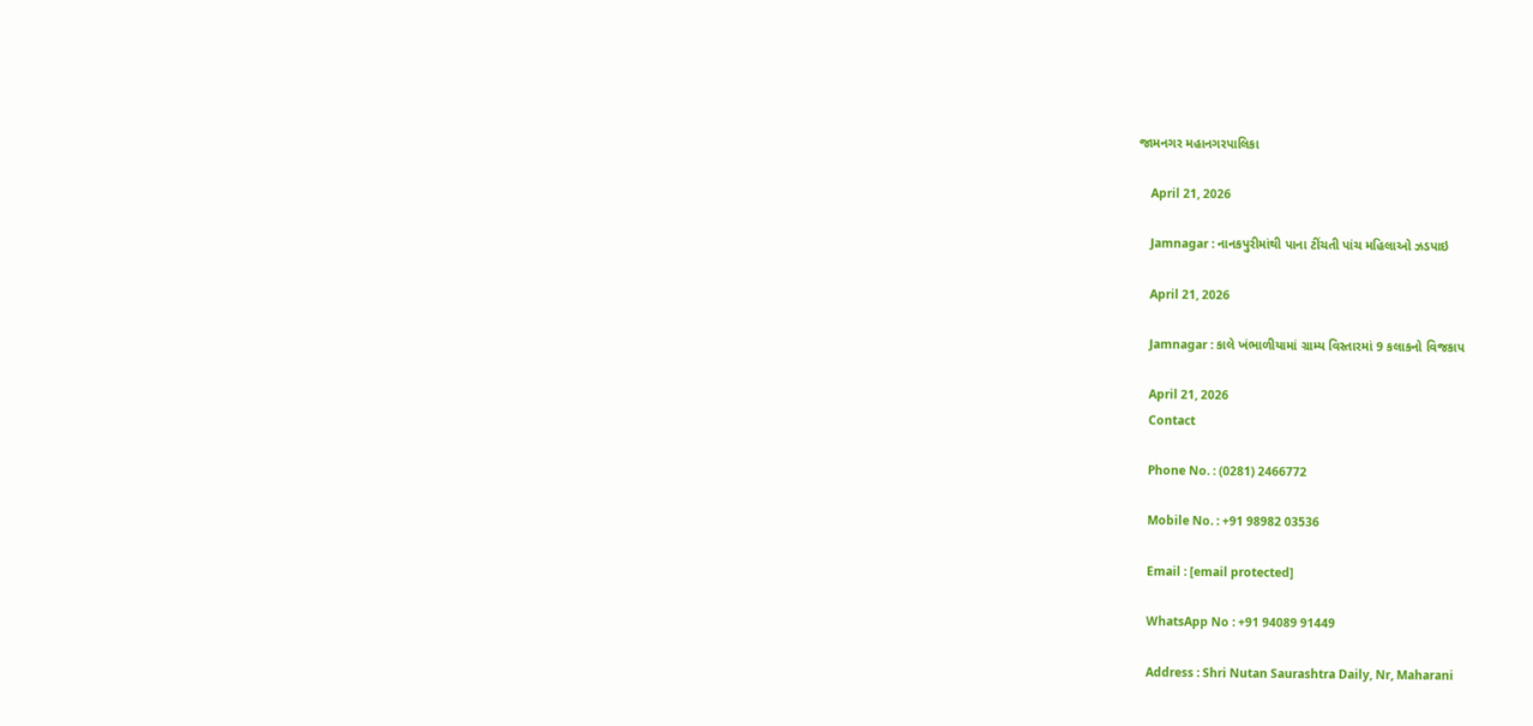જામનગર મહાનગરપાલિકા

    April 21, 2026

    Jamnagar : નાનકપુરીમાંથી પાના ટીંચતી પાંચ મહિલાઓ ઝડપાઇ

    April 21, 2026

    Jamnagar : કાલે ખંભાળીયામાં ગ્રામ્ય વિસ્તારમાં 9 કલાકનો વિજકાપ

    April 21, 2026
    Contact

    Phone No. : (0281) 2466772

    Mobile No. : +91 98982 03536

    Email : [email protected]

    WhatsApp No : +91 94089 91449

    Address : Shri Nutan Saurashtra Daily, Nr, Maharani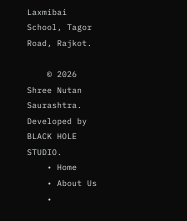Laxmibai School, Tagor Road, Rajkot.

    © 2026 Shree Nutan Saurashtra. Developed by BLACK HOLE STUDIO.
    • Home
    • About Us
    •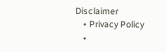Disclaimer
    • Privacy Policy
    •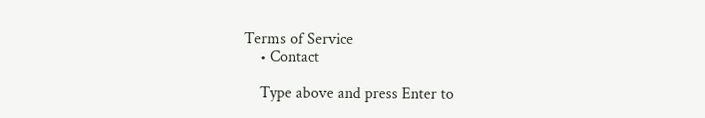Terms of Service
    • Contact

    Type above and press Enter to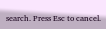search. Press Esc to cancel.